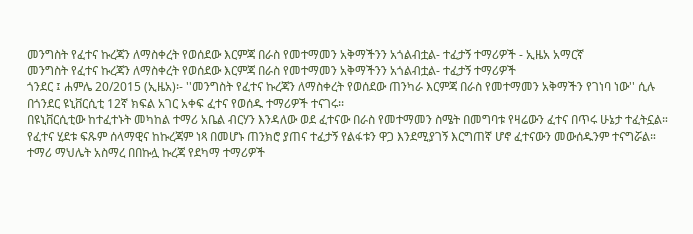መንግስት የፈተና ኩረጃን ለማስቀረት የወሰደው እርምጃ በራስ የመተማመን አቅማችንን አጎልብቷል- ተፈታኝ ተማሪዎች - ኢዜአ አማርኛ
መንግስት የፈተና ኩረጃን ለማስቀረት የወሰደው እርምጃ በራስ የመተማመን አቅማችንን አጎልብቷል- ተፈታኝ ተማሪዎች
ጎንደር ፤ ሐምሌ 20/2015 (ኢዜአ)፡- ''መንግስት የፈተና ኩረጃን ለማስቀረት የወሰደው ጠንካራ እርምጃ በራስ የመተማመን አቅማችን የገነባ ነው'' ሲሉ በጎንደር ዩኒቨርሲቲ 12ኛ ክፍል አገር አቀፍ ፈተና የወሰዱ ተማሪዎች ተናገሩ፡፡
በዩኒቨርሲቲው ከተፈተኑት መካከል ተማሪ አቤል ብርሃን እንዳለው ወደ ፈተናው በራስ የመተማመን ስሜት በመግባቱ የዛሬውን ፈተና በጥሩ ሁኔታ ተፈትኗል።
የፈተና ሂደቱ ፍጹም ሰላማዊና ከኩረጃም ነጻ በመሆኑ ጠንክሮ ያጠና ተፈታኝ የልፋቱን ዋጋ እንደሚያገኝ እርግጠኛ ሆኖ ፈተናውን መውሰዱንም ተናግሯል።
ተማሪ ማህሌት አስማረ በበኩሏ ኩረጃ የደካማ ተማሪዎች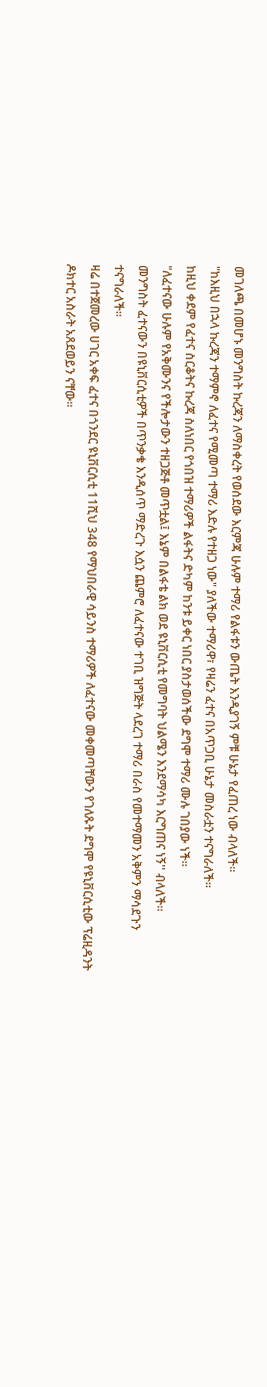መገለጫ በመሆኑ መንግስት ኩረጃን ለማስቀረት የወሰደው እርምጃ ሁሉም ተማሪ የልፋቱን ውጤት እንዲያገኝ ምቹ ሁኔታ የፈጠረ ነው ብላለች።
"ከእዚህ በኋላ ኩረጃን ተማምኖ ለፈተና የሚመጣ ተማሪ እድሉ የተዘጋ ነው" ያለችው ተማሪዋ፣ የዛሬን ፈተና በአጥጋቢ ሁኔታ መስራቷን ተናግራለች።
ከዚህ ቀደም የፈተና ስርቆትና ኩረጃ ስለነበር የጎበዝ ተማሪዎች ልፋትና ድካም ከንቱ ይቀር ነበር ያስታወሰችው ደግሞ ተማሪ ሙሉ ገበያው ነች።
"ለፈተናው ሁሉም የአቅሙንና የችሎታውን ተዘጋጅቶ መጥቷል፤ እኔም በልፋቴ ልክ ወደ ዩኒቨርሲቲ የመግባት ህልሜን እንደማሳካ እርግጠና ነኝ'' ብላለች።
መንግስት ፈተናውን በዩኒቨርሲቲዎች በጥንቃቄ እንዲሰጥ ማድረጉ እሷን ጨምሮ ለፈተናው ተገቢ ዝግጅት ላደረገ ተማሪ በራስ የመተማመን አቅምን ማሳደጉን ተናግራለች።
ዛሬ በተጀመረው ሀገር አቀፍ ፈተና በጎንደር ዩኒቨርሲቲ 11ሺህ 348 የማህበራዊ ሳይንስ ተማሪዎች ለፈተናው መቀመጣቸውን የገለጹት ደግሞ የዩኒቨርሲቲው ፕሬዚዳንት ዶክተር አስራት አጸደወይን ናቸው።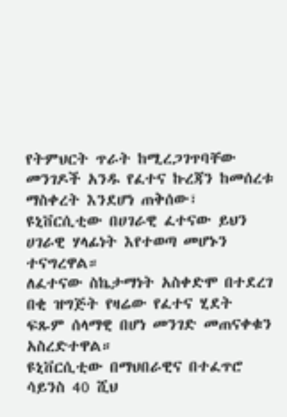የትምህርት ጥራት ከሚረጋገጥባቸው መንገዶች አንዱ የፈተና ኩረጃን ከመሰረቱ ማስቀረት እንደሆነ ጠቅሰው፣ ዩኒቨርሲቲው በሀገራዊ ፈተናው ይህን ሀገራዊ ሃላፊነት እየተወጣ መሆኑን ተናግረዋል።
ለፈተናው ስኬታማነት አስቀድሞ በተደረገ በቂ ዝግጅት የዛሬው የፈተና ሂደት ፍጹም ሰላማዊ በሆነ መንገድ መጠናቀቁን አስረድተዋል።
ዩኒቨርሲቲው በማህበራዊና በተፈጥሮ ሳይንስ 40 ሺህ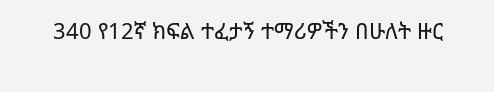340 የ12ኛ ክፍል ተፈታኝ ተማሪዎችን በሁለት ዙር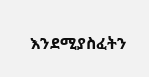እንደሚያስፈትን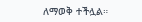ለማወቅ ተችሏል።